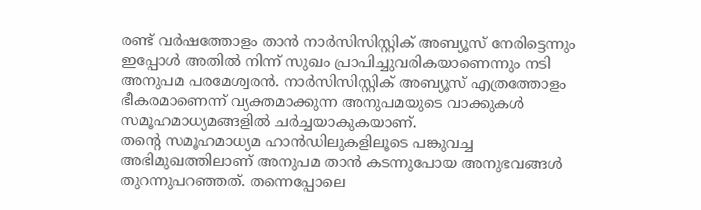രണ്ട് വർഷത്തോളം താൻ നാർസിസിസ്റ്റിക് അബ്യൂസ് നേരിട്ടെന്നും ഇപ്പോൾ അതിൽ നിന്ന് സുഖം പ്രാപിച്ചുവരികയാണെന്നും നടി അനുപമ പരമേശ്വരൻ. നാർസിസിസ്റ്റിക് അബ്യൂസ് എത്രത്തോളം ഭീകരമാണെന്ന് വ്യക്തമാക്കുന്ന അനുപമയുടെ വാക്കുകൾ സമൂഹമാധ്യമങ്ങളിൽ ചർച്ചയാകുകയാണ്.
തന്റെ സമൂഹമാധ്യമ ഹാൻഡിലുകളിലൂടെ പങ്കുവച്ച അഭിമുഖത്തിലാണ് അനുപമ താൻ കടന്നുപോയ അനുഭവങ്ങൾ തുറന്നുപറഞ്ഞത്. തന്നെപ്പോലെ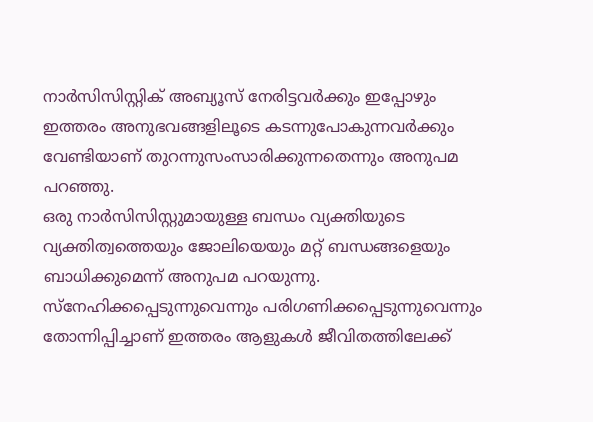നാർസിസിസ്റ്റിക് അബ്യൂസ് നേരിട്ടവർക്കും ഇപ്പോഴും ഇത്തരം അനുഭവങ്ങളിലൂടെ കടന്നുപോകുന്നവർക്കും വേണ്ടിയാണ് തുറന്നുസംസാരിക്കുന്നതെന്നും അനുപമ പറഞ്ഞു.
ഒരു നാർസിസിസ്റ്റുമായുള്ള ബന്ധം വ്യക്തിയുടെ വ്യക്തിത്വത്തെയും ജോലിയെയും മറ്റ് ബന്ധങ്ങളെയും ബാധിക്കുമെന്ന് അനുപമ പറയുന്നു. സ്നേഹിക്കപ്പെടുന്നുവെന്നും പരിഗണിക്കപ്പെടുന്നുവെന്നും തോന്നിപ്പിച്ചാണ് ഇത്തരം ആളുകൾ ജീവിതത്തിലേക്ക്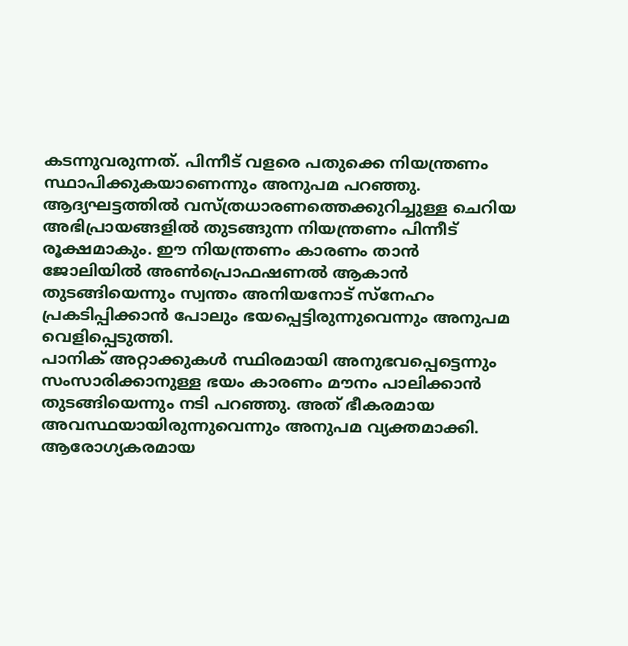കടന്നുവരുന്നത്. പിന്നീട് വളരെ പതുക്കെ നിയന്ത്രണം സ്ഥാപിക്കുകയാണെന്നും അനുപമ പറഞ്ഞു.
ആദ്യഘട്ടത്തിൽ വസ്ത്രധാരണത്തെക്കുറിച്ചുള്ള ചെറിയ അഭിപ്രായങ്ങളിൽ തുടങ്ങുന്ന നിയന്ത്രണം പിന്നീട് രൂക്ഷമാകും. ഈ നിയന്ത്രണം കാരണം താൻ ജോലിയിൽ അൺപ്രൊഫഷണൽ ആകാൻ തുടങ്ങിയെന്നും സ്വന്തം അനിയനോട് സ്നേഹം പ്രകടിപ്പിക്കാൻ പോലും ഭയപ്പെട്ടിരുന്നുവെന്നും അനുപമ വെളിപ്പെടുത്തി.
പാനിക് അറ്റാക്കുകൾ സ്ഥിരമായി അനുഭവപ്പെട്ടെന്നും സംസാരിക്കാനുള്ള ഭയം കാരണം മൗനം പാലിക്കാൻ തുടങ്ങിയെന്നും നടി പറഞ്ഞു. അത് ഭീകരമായ അവസ്ഥയായിരുന്നുവെന്നും അനുപമ വ്യക്തമാക്കി.
ആരോഗ്യകരമായ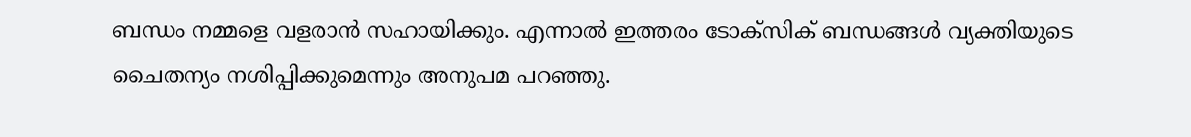ബന്ധം നമ്മളെ വളരാൻ സഹായിക്കും. എന്നാൽ ഇത്തരം ടോക്സിക് ബന്ധങ്ങൾ വ്യക്തിയുടെ ചൈതന്യം നശിപ്പിക്കുമെന്നും അനുപമ പറഞ്ഞു.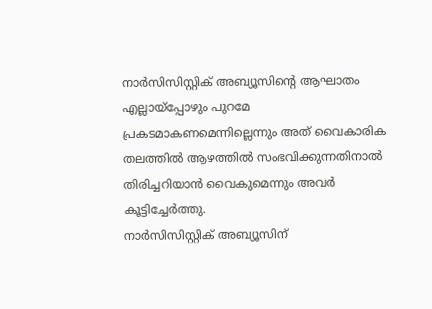നാർസിസിസ്റ്റിക് അബ്യൂസിന്റെ ആഘാതം എല്ലായ്പ്പോഴും പുറമേ പ്രകടമാകണമെന്നില്ലെന്നും അത് വൈകാരിക തലത്തിൽ ആഴത്തിൽ സംഭവിക്കുന്നതിനാൽ തിരിച്ചറിയാൻ വൈകുമെന്നും അവർ കൂട്ടിച്ചേർത്തു.
നാർസിസിസ്റ്റിക് അബ്യൂസിന്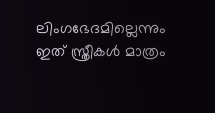ലിംഗഭേദമില്ലെന്നും ഇത് സ്ത്രീകൾ മാത്രം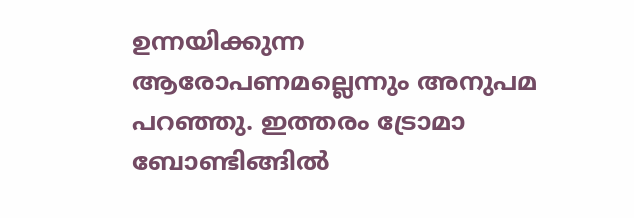ഉന്നയിക്കുന്ന ആരോപണമല്ലെന്നും അനുപമ പറഞ്ഞു. ഇത്തരം ട്രോമാ ബോണ്ടിങ്ങിൽ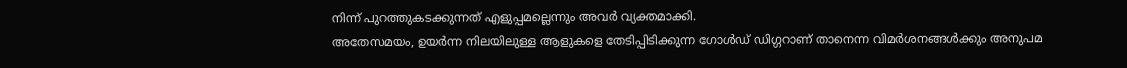നിന്ന് പുറത്തുകടക്കുന്നത് എളുപ്പമല്ലെന്നും അവർ വ്യക്തമാക്കി.
അതേസമയം, ഉയർന്ന നിലയിലുള്ള ആളുകളെ തേടിപ്പിടിക്കുന്ന ഗോൾഡ് ഡിഗ്ഗറാണ് താനെന്ന വിമർശനങ്ങൾക്കും അനുപമ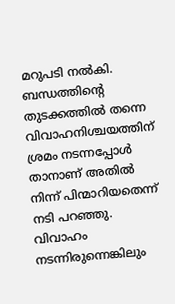മറുപടി നൽകി. ബന്ധത്തിന്റെ തുടക്കത്തിൽ തന്നെ വിവാഹനിശ്ചയത്തിന് ശ്രമം നടന്നപ്പോൾ താനാണ് അതിൽ നിന്ന് പിന്മാറിയതെന്ന് നടി പറഞ്ഞു. വിവാഹം നടന്നിരുന്നെങ്കിലും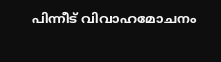പിന്നീട് വിവാഹമോചനം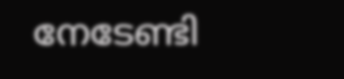നേടേണ്ടി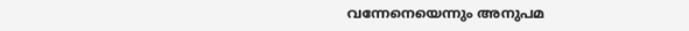വന്നേനെയെന്നും അനുപമ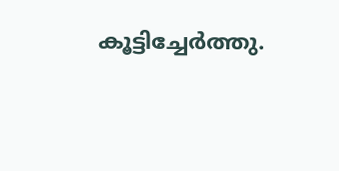കൂട്ടിച്ചേർത്തു.